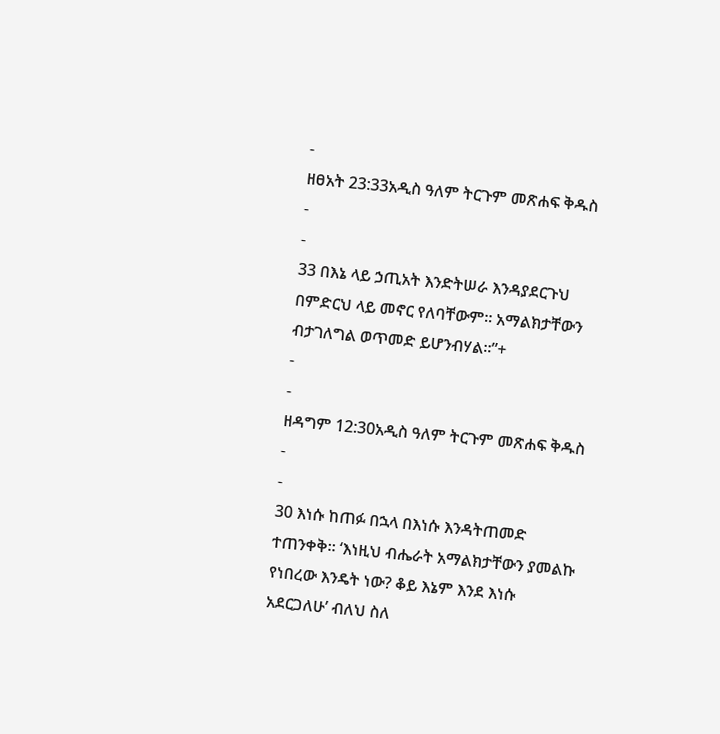-
ዘፀአት 23:33አዲስ ዓለም ትርጉም መጽሐፍ ቅዱስ
-
-
33 በእኔ ላይ ኃጢአት እንድትሠራ እንዳያደርጉህ በምድርህ ላይ መኖር የለባቸውም። አማልክታቸውን ብታገለግል ወጥመድ ይሆንብሃል።”+
-
-
ዘዳግም 12:30አዲስ ዓለም ትርጉም መጽሐፍ ቅዱስ
-
-
30 እነሱ ከጠፉ በኋላ በእነሱ እንዳትጠመድ ተጠንቀቅ። ‘እነዚህ ብሔራት አማልክታቸውን ያመልኩ የነበረው እንዴት ነው? ቆይ እኔም እንደ እነሱ አደርጋለሁ’ ብለህ ስለ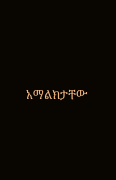አማልክታቸው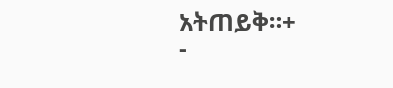አትጠይቅ።+
-